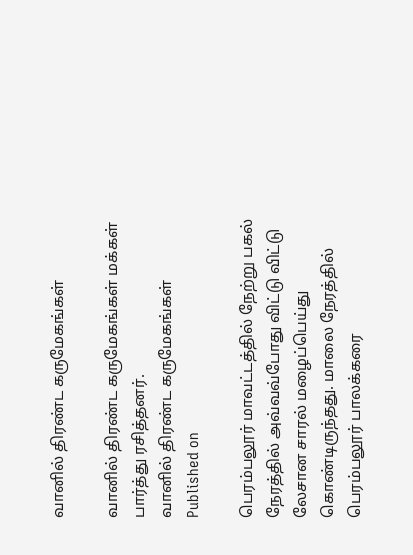வானில் திரண்ட கருமேகங்கள்

வானில் திரண்ட கருமேகங்கள் மக்கள் பார்த்து ரசித்தனர்.
வானில் திரண்ட கருமேகங்கள்
Published on

பெரம்பலூர் மாவட்டத்தில் நேற்று பகல் நேரத்தில் அவ்வவ்போது விட்டு விட்டு லேசான சாரல் மழைப்பெய்து கொண்டிருந்தது. மாலை நேரத்தில் பெரம்பலூர் பாலக்கரை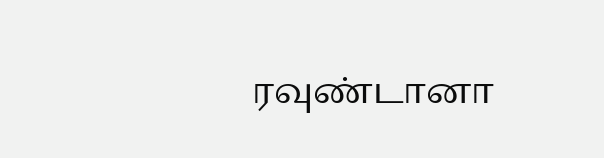ரவுண்டானா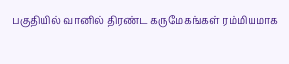பகுதியில் வானில் திரண்ட கருமேகங்கள் ரம்மியமாக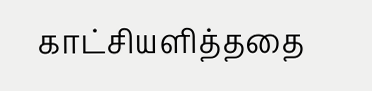காட்சியளித்ததை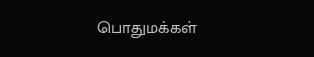பொதுமக்கள்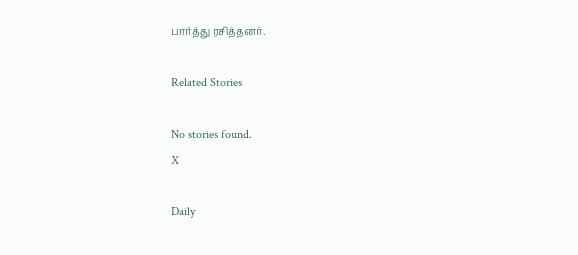பார்த்து ரசித்தனர்.

Related Stories

No stories found.
X

Daily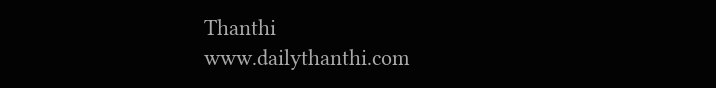Thanthi
www.dailythanthi.com